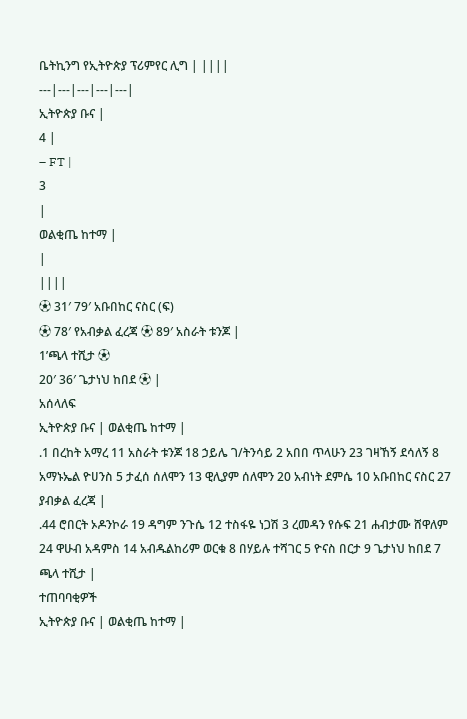ቤትኪንግ የኢትዮጵያ ፕሪምየር ሊግ | ||||
---|---|---|---|---|
ኢትዮጵያ ቡና |
4 |
– FT |
3
|
ወልቂጤ ከተማ |
|
||||
⚽ 31′ 79′ አቡበከር ናስር (ፍ)
⚽ 78′ የአብቃል ፈረጃ ⚽ 89′ አስራት ቱንጆ |
1’ጫላ ተሺታ ⚽
20′ 36′ ጌታነህ ከበደ ⚽ |
አሰላለፍ
ኢትዮጵያ ቡና | ወልቂጤ ከተማ |
.1 በረከት አማረ 11 አስራት ቱንጆ 18 ኃይሌ ገ/ትንሳይ 2 አበበ ጥላሁን 23 ገዛኸኝ ደሳለኝ 8 አማኑኤል ዮሀንስ 5 ታፈሰ ሰለሞን 13 ዊሊያም ሰለሞን 20 አብነት ደምሴ 10 አቡበከር ናስር 27 ያብቃል ፈረጃ |
.44 ሮበርት ኦዶንኮራ 19 ዳግም ንጉሴ 12 ተስፋዬ ነጋሽ 3 ረመዳን የሱፍ 21 ሐብታሙ ሸዋለም 24 ዋሁብ አዳምስ 14 አብዱልከሪም ወርቁ 8 በሃይሉ ተሻገር 5 ዮናስ በርታ 9 ጌታነህ ከበደ 7 ጫላ ተሺታ |
ተጠባባቂዎች
ኢትዮጵያ ቡና | ወልቂጤ ከተማ |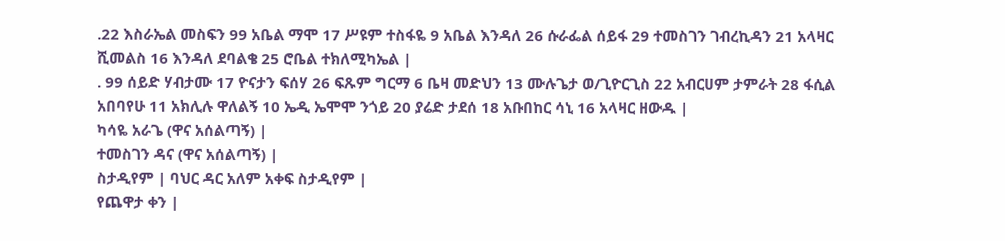.22 እስራኤል መስፍን 99 አቤል ማሞ 17 ሥዩም ተስፋዬ 9 አቤል እንዳለ 26 ሱራፌል ሰይፋ 29 ተመስገን ገብረኪዳን 21 አላዛር ሺመልስ 16 እንዳለ ደባልቄ 25 ሮቤል ተክለሚካኤል |
. 99 ሰይድ ሃብታሙ 17 ዮናታን ፍሰሃ 26 ፍጹም ግርማ 6 ቤዛ መድህን 13 ሙሉጌታ ወ/ጊዮርጊስ 22 አብርሀም ታምራት 28 ፋሲል አበባየሁ 11 አክሊሉ ዋለልኝ 10 ኤዲ ኤሞሞ ንጎይ 20 ያሬድ ታደሰ 18 አቡበከር ሳኒ 16 አላዛር ዘውዱ |
ካሳዬ አራጌ (ዋና አሰልጣኝ) |
ተመስገን ዳና (ዋና አሰልጣኝ) |
ስታዲየም | ባህር ዳር አለም አቀፍ ስታዲየም |
የጨዋታ ቀን |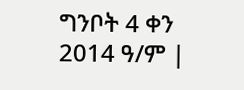ግንቦት 4 ቀን 2014 ዓ/ም |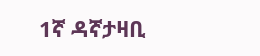1ኛ ዳኛታዛቢ